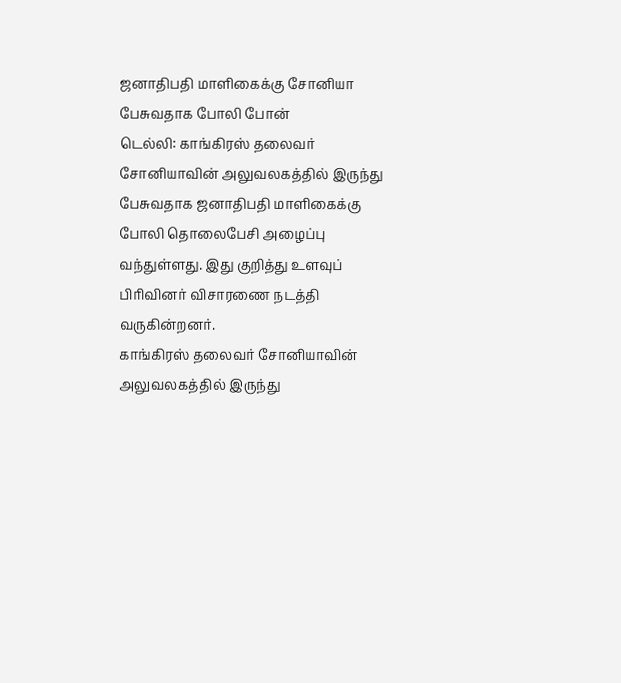ஜனாதிபதி மாளிகைக்கு சோனியா பேசுவதாக போலி போன்
டெல்லி: காங்கிரஸ் தலைவர் சோனியாவின் அலுவலகத்தில் இருந்து பேசுவதாக ஜனாதிபதி மாளிகைக்கு போலி தொலைபேசி அழைப்பு வந்துள்ளது. இது குறித்து உளவுப் பிரிவினர் விசாரணை நடத்தி வருகின்றனர்.
காங்கிரஸ் தலைவர் சோனியாவின் அலுவலகத்தில் இருந்து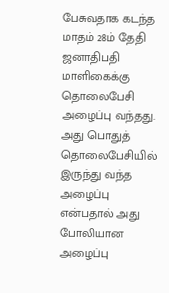பேசுவதாக கடந்த மாதம் 28ம் தேதி ஜனாதிபதி மாளிகைக்கு தொலைபேசி அழைப்பு வந்தது.
அது பொதுத் தொலைபேசியில் இருந்து வந்த அழைப்பு என்பதால் அது போலியான அழைப்பு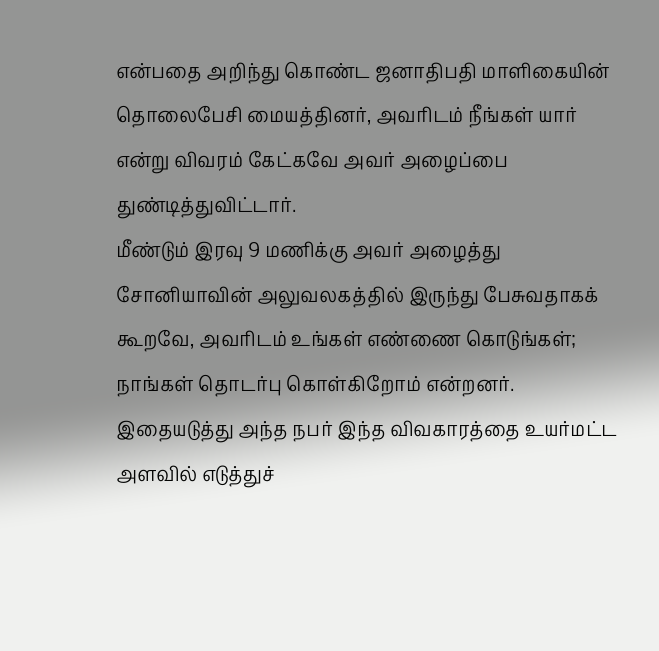என்பதை அறிந்து கொண்ட ஜனாதிபதி மாளிகையின் தொலைபேசி மையத்தினர், அவரிடம் நீங்கள் யார் என்று விவரம் கேட்கவே அவர் அழைப்பை துண்டித்துவிட்டார்.
மீண்டும் இரவு 9 மணிக்கு அவர் அழைத்து சோனியாவின் அலுவலகத்தில் இருந்து பேசுவதாகக் கூறவே, அவரிடம் உங்கள் எண்ணை கொடுங்கள்; நாங்கள் தொடர்பு கொள்கிறோம் என்றனர்.
இதையடுத்து அந்த நபர் இந்த விவகாரத்தை உயர்மட்ட அளவில் எடுத்துச்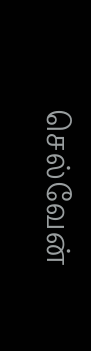செல்வேன்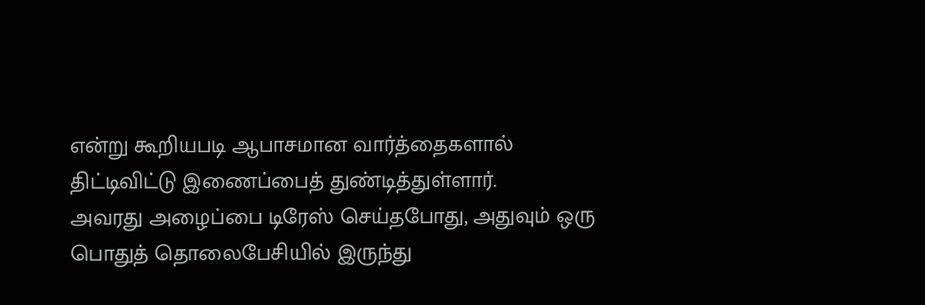என்று கூறியபடி ஆபாசமான வார்த்தைகளால் திட்டிவிட்டு இணைப்பைத் துண்டித்துள்ளார்.
அவரது அழைப்பை டிரேஸ் செய்தபோது, அதுவும் ஒரு பொதுத் தொலைபேசியில் இருந்து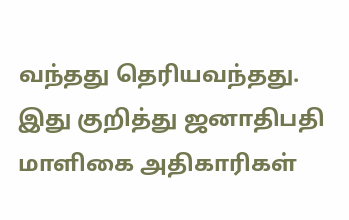வந்தது தெரியவந்தது.
இது குறித்து ஜனாதிபதி மாளிகை அதிகாரிகள்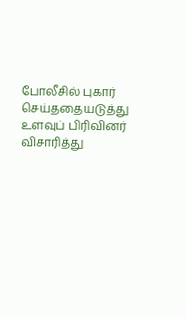போலீசில் புகார் செய்ததையடுத்து உளவுப் பிரிவினர் விசாரித்து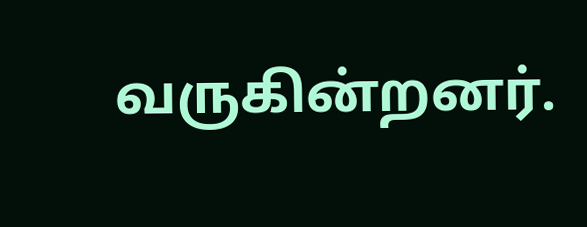வருகின்றனர்.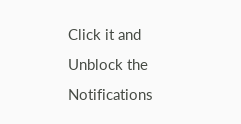Click it and Unblock the Notifications